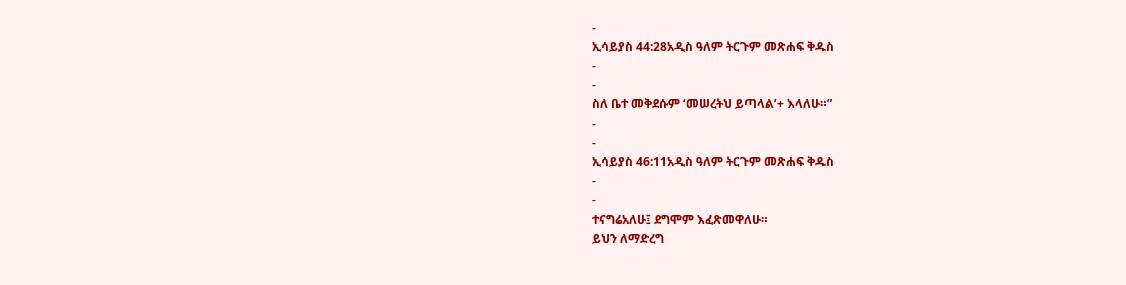-
ኢሳይያስ 44:28አዲስ ዓለም ትርጉም መጽሐፍ ቅዱስ
-
-
ስለ ቤተ መቅደሱም ‘መሠረትህ ይጣላል’+ እላለሁ።”
-
-
ኢሳይያስ 46:11አዲስ ዓለም ትርጉም መጽሐፍ ቅዱስ
-
-
ተናግሬአለሁ፤ ደግሞም እፈጽመዋለሁ።
ይህን ለማድረግ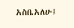አስቤአለሁ፤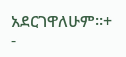አደርገዋለሁም።+
-